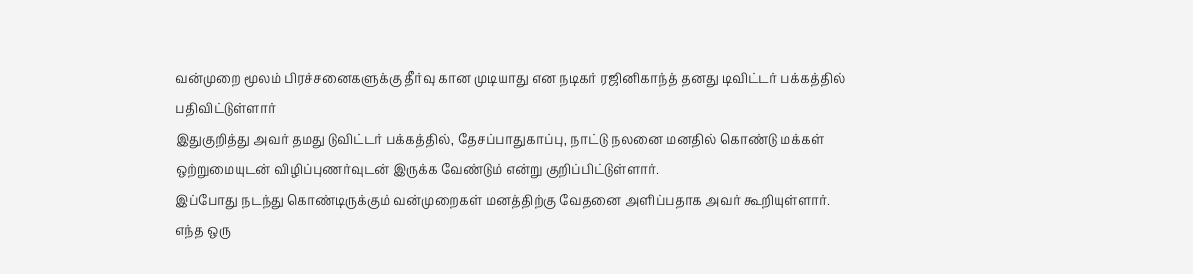வன்முறை மூலம் பிரச்சனைகளுக்கு தீர்வு கான முடியாது என நடிகர் ரஜினிகாந்த் தனது டிவிட்டர் பக்கத்தில் பதிவிட்டுள்ளார்
இதுகுறித்து அவர் தமது டுவிட்டர் பக்கத்தில், தேசப்பாதுகாப்பு, நாட்டு நலனை மனதில் கொண்டு மக்கள் ஒற்றுமையுடன் விழிப்புணர்வுடன் இருக்க வேண்டும் என்று குறிப்பிட்டுள்ளார்.
இப்போது நடந்து கொண்டிருக்கும் வன்முறைகள் மனத்திற்கு வேதனை அளிப்பதாக அவர் கூறியுள்ளார்.
எந்த ஒரு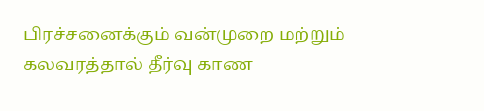பிரச்சனைக்கும் வன்முறை மற்றும் கலவரத்தால் தீர்வு காண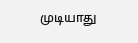முடியாது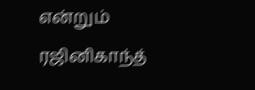என்றும் ரஜினிகாந்த்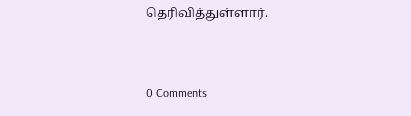தெரிவித்துள்ளார்.


0 Comments